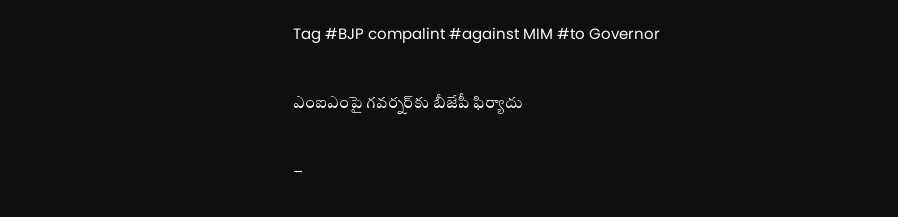Tag #BJP compalint #against MIM #to Governor

ఎంఐఎంపై గవర్నర్‌కు బీజేపీ ఫిర్యాదు

–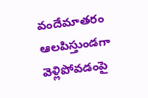వందేమాతరం ఆలపిస్తుండగా వెళ్లిపోవ‌డంపై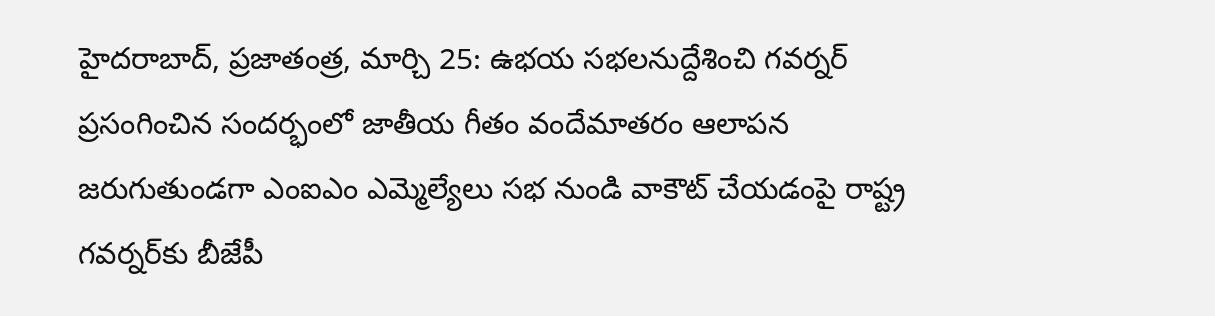హైదరాబాద్, ప్రజాతంత్ర, మార్చి 25: ఉభ‌య స‌భ‌ల‌నుద్దేశించి గ‌వ‌ర్న‌ర్ ప్ర‌సంగించిన సంద‌ర్భంలో జాతీయ గీతం వందేమాతరం ఆలాపన జరుగుతుండగా ఎంఐఎం ఎమ్మెల్యేలు సభ నుండి వాకౌట్ చేయడంపై రాష్ట్ర గవర్నర్‌కు బీజేపీ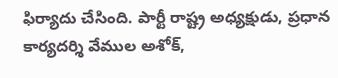ఫిర్యాదు చేసింది. పార్టీ రాష్ట్ర అధ్యక్షుడు, ప్రధాన కార్యదర్శి వేముల అశోక్,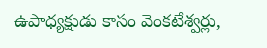ఉపాధ్యక్షుడు కాసం వెంకటేశ్వర్లు,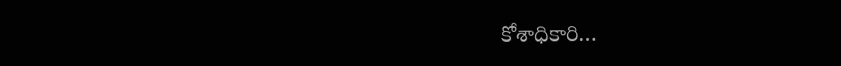కోశాధికారి…